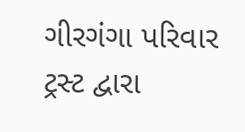ગીરગંગા પરિવાર ટ્રસ્ટ દ્વારા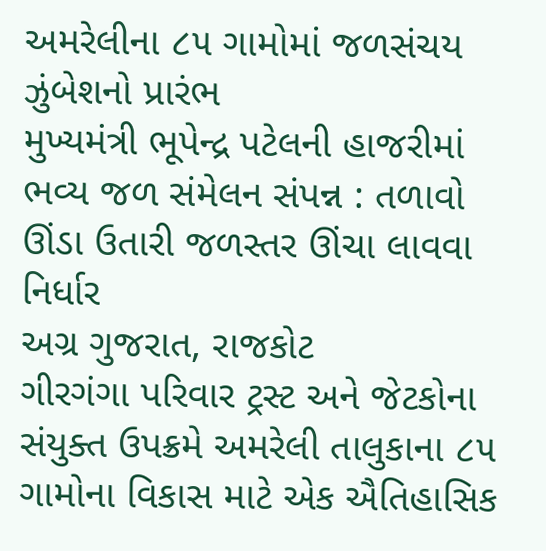અમરેલીના ૮૫ ગામોમાં જળસંચય ઝુંબેશનો પ્રારંભ
મુખ્યમંત્રી ભૂપેન્દ્ર પટેલની હાજરીમાં ભવ્ય જળ સંમેલન સંપન્ન : તળાવો ઊંડા ઉતારી જળસ્તર ઊંચા લાવવા નિર્ધાર
અગ્ર ગુજરાત, રાજકોટ
ગીરગંગા પરિવાર ટ્રસ્ટ અને જેટકોના સંયુક્ત ઉપક્રમે અમરેલી તાલુકાના ૮૫ ગામોના વિકાસ માટે એક ઐતિહાસિક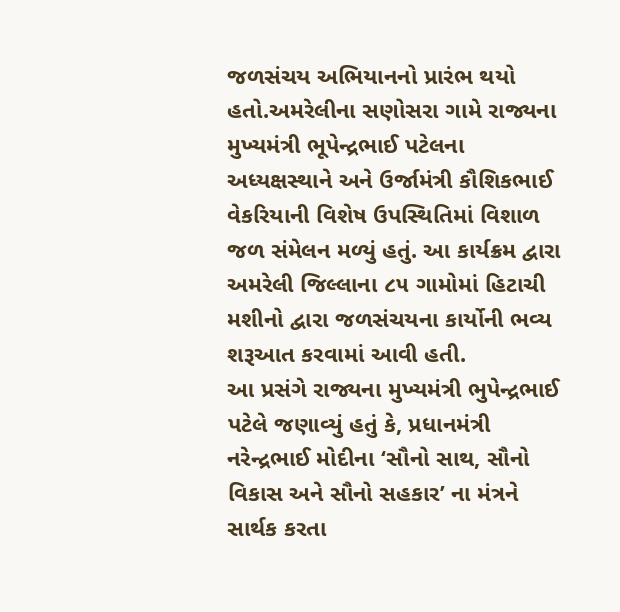જળસંચય અભિયાનનો પ્રારંભ થયો હતો.અમરેલીના સણોસરા ગામે રાજ્યના મુખ્યમંત્રી ભૂપેન્દ્રભાઈ પટેલના અધ્યક્ષસ્થાને અને ઉર્જામંત્રી કૌશિકભાઈ વેકરિયાની વિશેષ ઉપસ્થિતિમાં વિશાળ જળ સંમેલન મળ્યું હતું. આ કાર્યક્રમ દ્વારા અમરેલી જિલ્લાના ૮૫ ગામોમાં હિટાચી મશીનો દ્વારા જળસંચયના કાર્યોની ભવ્ય શરૂઆત કરવામાં આવી હતી.
આ પ્રસંગે રાજ્યના મુખ્યમંત્રી ભુપેન્દ્રભાઈ પટેલે જણાવ્યું હતું કે, પ્રધાનમંત્રી નરેન્દ્રભાઈ મોદીના ‘સૌનો સાથ, સૌનો વિકાસ અને સૌનો સહકાર’ ના મંત્રને સાર્થક કરતા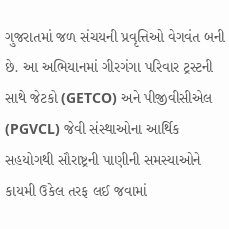ગુજરાતમાં જળ સંચયની પ્રવૃત્તિઓ વેગવંત બની છે. આ અભિયાનમાં ગીરગંગા પરિવાર ટ્રસ્ટની સાથે જેટકો (GETCO) અને પીજીવીસીએલ (PGVCL) જેવી સંસ્થાઓના આર્થિક સહયોગથી સૌરાષ્ટ્રની પાણીની સમસ્યાઓને કાયમી ઉકેલ તરફ લઈ જવામાં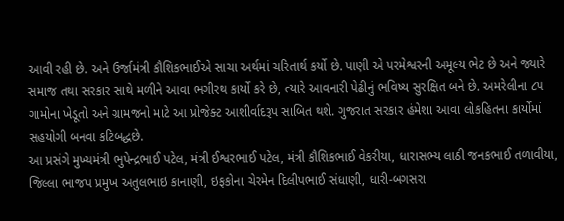આવી રહી છે. અને ઉર્જામંત્રી કૌશિકભાઈએ સાચા અર્થમાં ચરિતાર્થ કર્યો છે. પાણી એ પરમેશ્વરની અમૂલ્ય ભેટ છે અને જ્યારે સમાજ તથા સરકાર સાથે મળીને આવા ભગીરથ કાર્યો કરે છે, ત્યારે આવનારી પેઢીનું ભવિષ્ય સુરક્ષિત બને છે. અમરેલીના ૮૫ ગામોના ખેડૂતો અને ગ્રામજનો માટે આ પ્રોજેક્ટ આશીર્વાદરૂપ સાબિત થશે. ગુજરાત સરકાર હંમેશા આવા લોકહિતના કાર્યોમાં સહયોગી બનવા કટિબદ્ધછે.
આ પ્રસંગે મુખ્યમંત્રી ભુપેન્દ્રભાઈ પટેલ, મંત્રી ઈશ્વરભાઈ પટેલ, મંત્રી કૌશિકભાઈ વેકરીયા, ધારાસભ્ય લાઠી જનકભાઈ તળાવીયા, જિલ્લા ભાજપ પ્રમુખ અતુલભાઇ કાનાણી, ઇફકોના ચેરમેન દિલીપભાઈ સંધાણી, ધારી-બગસરા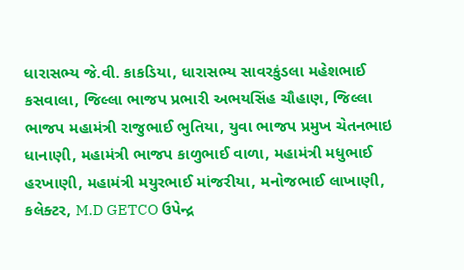ધારાસભ્ય જે.વી. કાકડિયા, ધારાસભ્ય સાવરકુંડલા મહેશભાઈ કસવાલા, જિલ્લા ભાજપ પ્રભારી અભયસિંહ ચૌહાણ, જિલ્લા ભાજપ મહામંત્રી રાજુભાઈ ભુતિયા, યુવા ભાજપ પ્રમુખ ચેતનભાઇ ધાનાણી, મહામંત્રી ભાજપ કાળુભાઈ વાળા, મહામંત્રી મધુભાઈ હરખાણી, મહામંત્રી મયુરભાઈ માંજરીયા, મનોજભાઈ લાખાણી, કલેક્ટર, M.D GETCO ઉપેન્દ્ર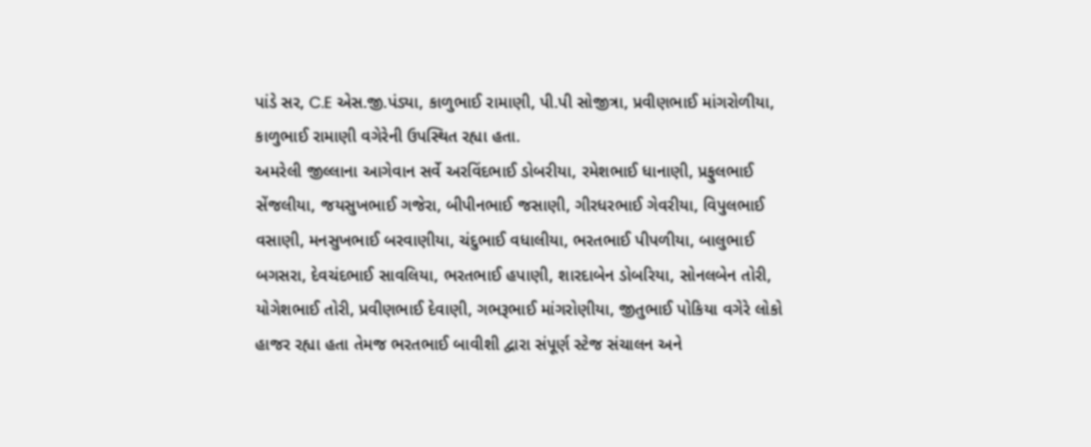પાંડે સર, C.E એસ.જી.પંડ્યા, કાળુભાઈ રામાણી, પી.પી સોજીત્રા, પ્રવીણભાઈ માંગરોળીયા, કાળુભાઈ રામાણી વગેરેની ઉપસ્થિત રહ્યા હતા.
અમરેલી જીલ્લાના આગેવાન સર્વે અરવિંદભાઈ ડોબરીયા, રમેશભાઈ ધાનાણી, પ્રફુલભાઈ સેંજલીયા, જયસુખભાઈ ગજેરા, બીપીનભાઈ જસાણી, ગીરધરભાઈ ગેવરીયા, વિપુલભાઈ વસાણી, મનસુખભાઈ બરવાણીયા, ચંદુભાઈ વધાલીયા, ભરતભાઈ પીપળીયા, બાલુભાઈ બગસરા, દેવચંદભાઈ સાવલિયા, ભરતભાઈ હપાણી, શારદાબેન ડોબરિયા, સોનલબેન તોરી, યોગેશભાઈ તોરી, પ્રવીણભાઈ દેવાણી, ગભરૂભાઈ માંગરોણીયા, જીતુભાઈ પોકિયા વગેરે લોકો હાજર રહ્યા હતા તેમજ ભરતભાઈ બાવીશી દ્વારા સંપૂર્ણ સ્ટેજ સંચાલન અને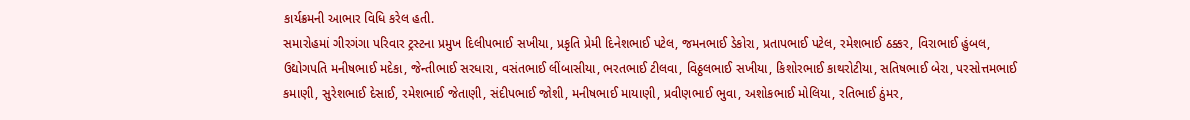કાર્યક્રમની આભાર વિધિ કરેલ હતી.
સમારોહમાં ગીરગંગા પરિવાર ટ્રસ્ટના પ્રમુખ દિલીપભાઈ સખીયા, પ્રકૃતિ પ્રેમી દિનેશભાઈ પટેલ, જમનભાઈ ડેકોરા, પ્રતાપભાઈ પટેલ, રમેશભાઈ ઠક્કર, વિરાભાઈ હુંબલ, ઉદ્યોગપતિ મનીષભાઈ મદેકા, જેન્તીભાઈ સરધારા, વસંતભાઈ લીંબાસીયા, ભરતભાઈ ટીલવા, વિઠ્ઠલભાઈ સખીયા, કિશોરભાઈ કાથરોટીયા, સતિષભાઈ બેરા, પરસોત્તમભાઈ કમાણી, સુરેશભાઈ દેસાઈ, રમેશભાઈ જેતાણી, સંદીપભાઈ જોશી, મનીષભાઈ માયાણી, પ્રવીણભાઈ ભુવા, અશોકભાઈ મોલિયા, રતિભાઈ ઠુંમર,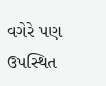વગેરે પણ ઉપસ્થિત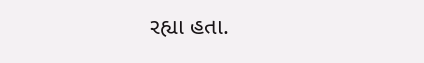રહ્યા હતા.